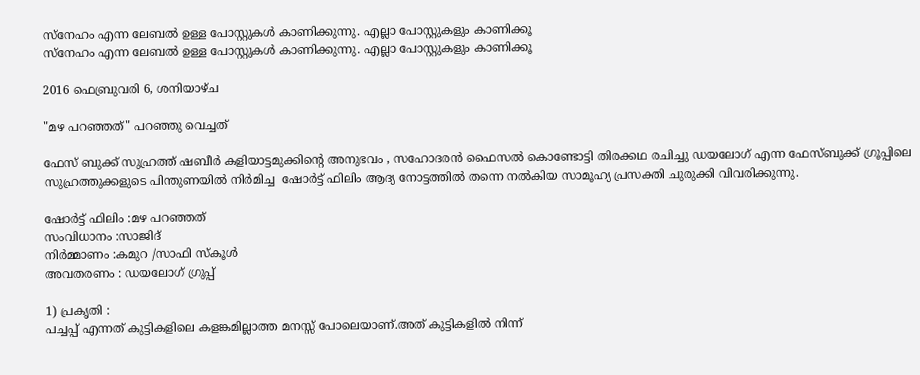സ്നേഹം എന്ന ലേബല്‍ ഉള്ള പോസ്റ്റുകള്‍ കാണിക്കുന്നു. എല്ലാ പോസ്റ്റുകളും കാണിക്കൂ
സ്നേഹം എന്ന ലേബല്‍ ഉള്ള പോസ്റ്റുകള്‍ കാണിക്കുന്നു. എല്ലാ പോസ്റ്റുകളും കാണിക്കൂ

2016 ഫെബ്രുവരി 6, ശനിയാഴ്‌ച

"മഴ പറഞ്ഞത്" പറഞ്ഞു വെച്ചത്

ഫേസ് ബുക്ക്‌ സുഹ്രത്ത് ഷബീര്‍ കളിയാട്ടമുക്കിന്റെ അനുഭവം , സഹോദരന്‍ ഫൈസല്‍ കൊണ്ടോട്ടി തിരക്കഥ രചിച്ചു ഡയലോഗ് എന്ന ഫേസ്ബുക്ക്‌ ഗ്രൂപ്പിലെ സുഹ്രത്തുക്കളുടെ പിന്തുണയില്‍ നിര്‍മിച്ച  ഷോര്‍ട്ട് ഫിലിം ആദ്യ നോട്ടത്തില്‍ തന്നെ നല്‍കിയ സാമൂഹ്യ പ്രസക്തി ചുരുക്കി വിവരിക്കുന്നു.

ഷോര്‍ട്ട് ഫിലിം :മഴ പറഞ്ഞത്
സംവിധാനം :സാജിദ്
നിര്‍മ്മാണം :കമുറ /സാഫി സ്കൂള്‍
അവതരണം : ഡയലോഗ് ഗ്രുപ്പ്

1) പ്രകൃതി :
പച്ചപ്പ്‌ എന്നത് കുട്ടികളിലെ കളങ്കമില്ലാത്ത മനസ്സ് പോലെയാണ്.അത് കുട്ടികളില്‍ നിന്ന്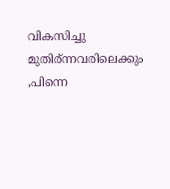വികസിച്ചു മുതിര്ന്നവരിലെക്കും ,പിന്നെ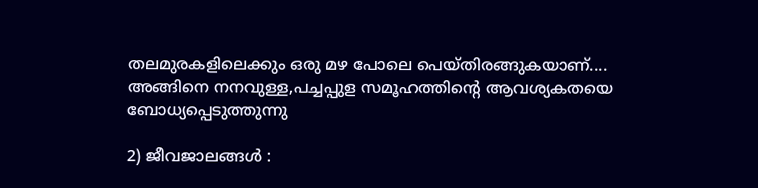തലമുരകളിലെക്കും ഒരു മഴ പോലെ പെയ്തിരങ്ങുകയാണ്.... അങ്ങിനെ നനവുള്ള,പച്ചപ്പുള സമൂഹത്തിന്‍റെ ആവശ്യകതയെ ബോധ്യപ്പെടുത്തുന്നു

2) ജീവജാലങ്ങള്‍ :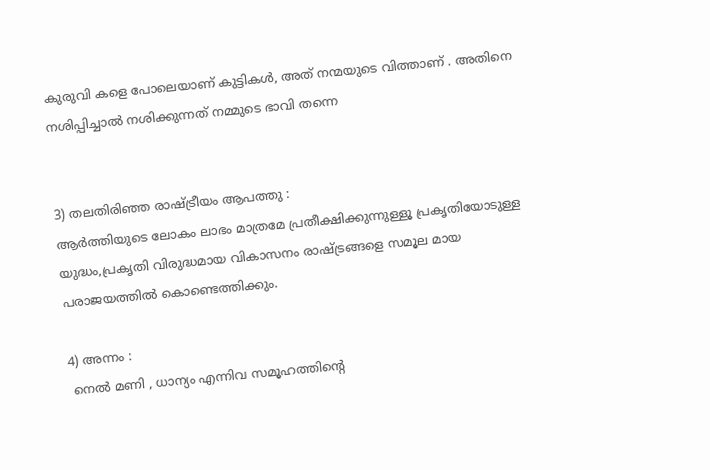കുരുവി കളെ പോലെയാണ് കുട്ടികള്‍, അത് നന്മയുടെ വിത്താണ് . അതിനെ നശിപ്പിച്ചാല്‍ നശിക്കുന്നത് നമ്മുടെ ഭാവി തന്നെ


3) തലതിരിഞ്ഞ രാഷ്ട്രീയം ആപത്തു :
ആര്‍ത്തിയുടെ ലോകം ലാഭം മാത്രമേ പ്രതീക്ഷിക്കുന്നുള്ളൂ പ്രകൃതിയോടുള്ള യുദ്ധം,പ്രകൃതി വിരുദ്ധമായ വികാസനം രാഷ്ട്രങ്ങളെ സമൂല മായ പരാജയത്തില്‍ കൊണ്ടെത്തിക്കും.

4) അന്നം :
 നെല്‍ മണി , ധാന്യം എന്നിവ സമൂഹത്തിന്റെ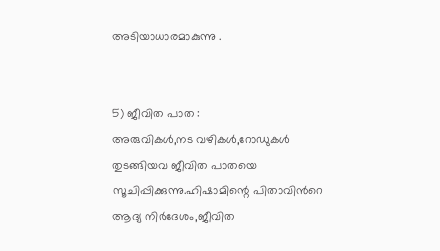അടിയാധാരമാകുന്നു .


5) ജീവിത പാത :
അരുവികള്‍,നട വഴികള്‍,റോഡുകള്‍ തുടങ്ങിയവ ജീവിത പാതയെ സൂചിപ്പിക്കുന്നു.ഹിഷാമിന്റെ പിതാവിന്‍റെ ആദ്യ നിര്‍ദേശം,ജീവിത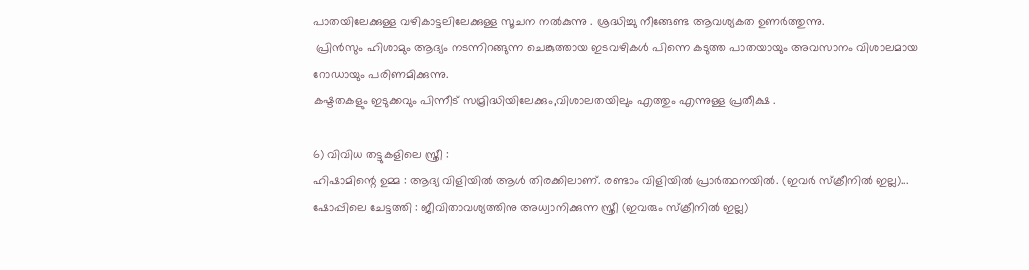പാതയിലേക്കുള്ള വഴികാട്ടലിലേക്കുള്ള സൂചന നല്‍കുന്നു . ശ്രദ്ധിച്ചു നീങ്ങേണ്ട ആവശ്യകത ഉണര്‍ത്തുന്നു.
 പ്രിന്‍സും ഹിശാമും ആദ്യം നടന്നിറങ്ങുന്ന ചെങ്കുത്തായ ഇടവഴികള്‍ പിന്നെ കടുത്ത പാതയായും അവസാനം വിശാലമായ റോഡായും പരിണമിക്കുന്നു.
കഷ്ടതകളും ഇടുക്കവും പിന്നീട് സമ്രിദ്ധിയിലേക്കും,വിശാലതയിലും എത്തും എന്നുള്ള പ്രതീക്ഷ .

6) വിവിധ തട്ടുകളിലെ സ്ത്രീ :
ഹിഷാമിന്റെ ഉമ്മ : ആദ്യ വിളിയില്‍ ആള്‍ തിരക്കിലാണ്. രണ്ടാം വിളിയില്‍ പ്രാര്‍ത്ഥനയില്‍. (ഇവര്‍ സ്ക്രീനില്‍ ഇല്ല)...
ഷോപ്പിലെ ചേട്ടത്തി : ജീവിതാവശ്യത്തിനു അധ്വാനിക്കുന്ന സ്ത്രീ (ഇവരും സ്ക്രീനില്‍ ഇല്ല)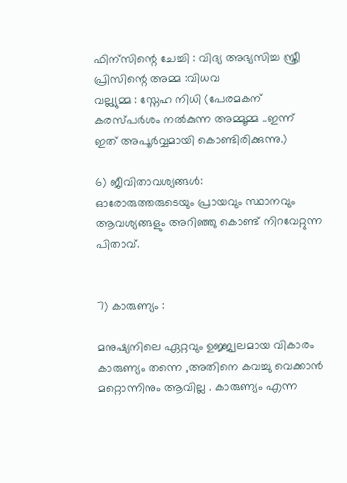ഫിന്സിന്റെ ചേച്ചി : വിദ്യ അഭ്യസിച്ച സ്ത്രീ
പ്രിസിന്റെ അമ്മ :വിധവ
വല്ല്യുമ്മ : സ്നേഹ നിധി (പേരമകന് കരസ്പര്‍ശം നല്‍കുന്ന അമ്മൂമ്മ ..ഇന്ന് ഇത് അപൂര്‍വ്വമായി കൊണ്ടിരിക്കുന്നു.)

6) ജീവിതാവശ്യങ്ങള്‍:
ഓരോരുത്തരുടെയും പ്രായവും സ്ഥാനവും ആവശ്യങ്ങളും അറിഞ്ഞു കൊണ്ട് നിറവേറ്റുന്ന പിതാവ്.


7) കാരുണ്യം :

മനുഷ്യനിലെ ഏറ്റവും ഉജ്ജ്വലമായ വികാരം കാരുണ്യം തന്നെ ,അതിനെ കവച്ചു വെക്കാന്‍ മറ്റൊന്നിനും ആവില്ല . കാരുണ്യം എന്ന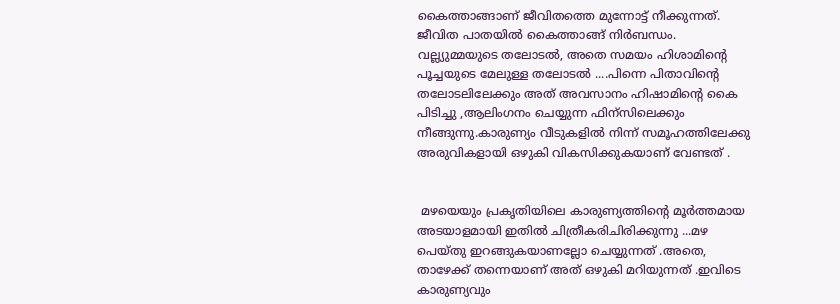കൈത്താങ്ങാണ് ജീവിതത്തെ മുന്നോട്ട് നീക്കുന്നത്. ജീവിത പാതയില്‍ കൈത്താങ്ങ്‌ നിര്‍ബന്ധം.
വല്ല്യുമ്മയുടെ തലോടല്‍, അതെ സമയം ഹിശാമിന്‍റെ പൂച്ചയുടെ മേലുള്ള തലോടല്‍ ....പിന്നെ പിതാവിന്റെ തലോടലിലേക്കും അത് അവസാനം ഹിഷാമിന്റെ കൈ പിടിച്ചു ,ആലിംഗനം ചെയ്യുന്ന ഫിന്സിലെക്കും നീങ്ങുന്നു.കാരുണ്യം വീടുകളില്‍ നിന്ന് സമൂഹത്തിലേക്കു അരുവികളായി ഒഴുകി വികസിക്കുകയാണ് വേണ്ടത് .


 മഴയെയും പ്രകൃതിയിലെ കാരുണ്യത്തിന്‍റെ മൂര്‍ത്തമായ അടയാളമായി ഇതില്‍ ചിത്രീകരിചിരിക്കുന്നു ...മഴ പെയ്തു ഇറങ്ങുകയാണല്ലോ ചെയ്യുന്നത് .അതെ, താഴേക്ക്‌ തന്നെയാണ് അത് ഒഴുകി മറിയുന്നത് .ഇവിടെ കാരുണ്യവും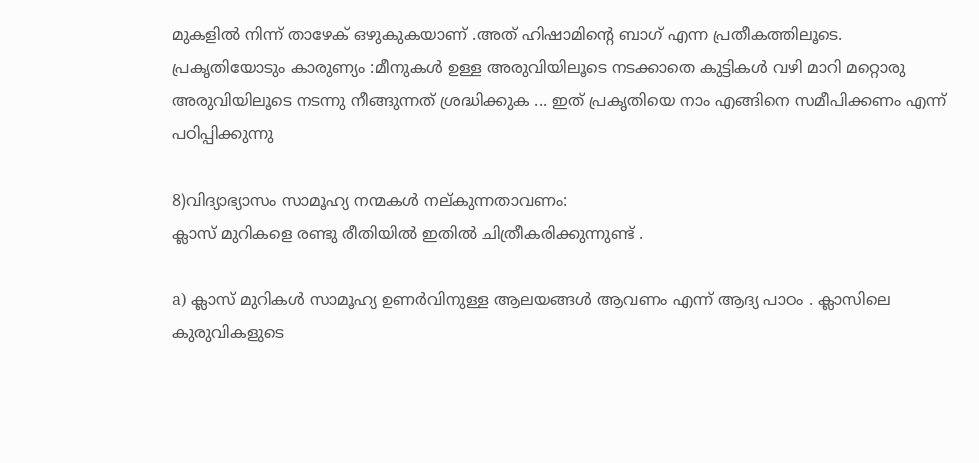മുകളില്‍ നിന്ന് താഴേക് ഒഴുകുകയാണ് .അത് ഹിഷാമിന്റെ ബാഗ് എന്ന പ്രതീകത്തിലൂടെ.
പ്രകൃതിയോടും കാരുണ്യം :മീനുകള്‍ ഉള്ള അരുവിയിലൂടെ നടക്കാതെ കുട്ടികള്‍ വഴി മാറി മറ്റൊരു അരുവിയിലൂടെ നടന്നു നീങ്ങുന്നത്‌ ശ്രദ്ധിക്കുക ... ഇത് പ്രകൃതിയെ നാം എങ്ങിനെ സമീപിക്കണം എന്ന് പഠിപ്പിക്കുന്നു

8)വിദ്യാഭ്യാസം സാമൂഹ്യ നന്മകള്‍ നല്കുന്നതാവണം:
ക്ലാസ് മുറികളെ രണ്ടു രീതിയില്‍ ഇതില്‍ ചിത്രീകരിക്കുന്നുണ്ട് .

a) ക്ലാസ് മുറികള്‍ സാമൂഹ്യ ഉണര്‍വിനുള്ള ആലയങ്ങള്‍ ആവണം എന്ന് ആദ്യ പാഠം . ക്ലാസിലെ കുരുവികളുടെ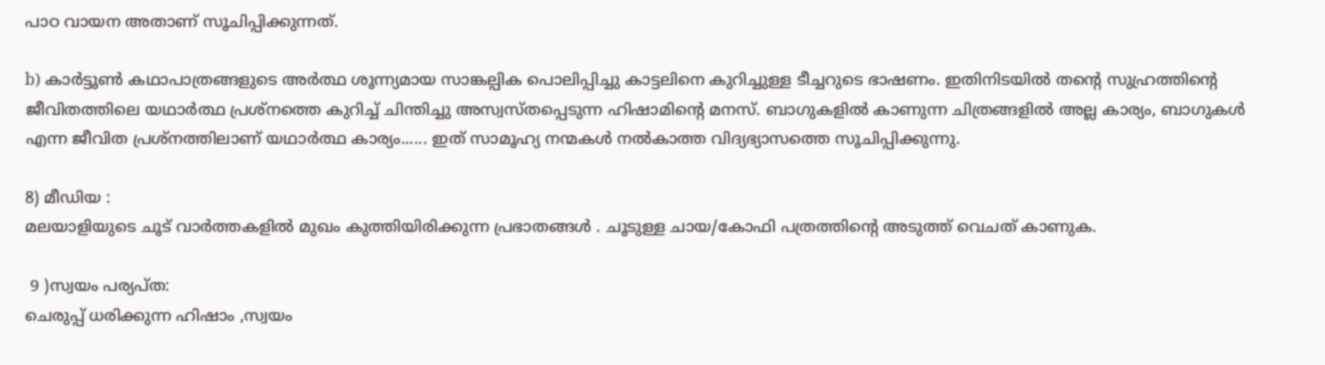പാഠ വായന അതാണ്‌ സൂചിപ്പിക്കുന്നത്.

b) കാര്‍ട്ടൂണ്‍ കഥാപാത്രങ്ങളുടെ അര്‍ത്ഥ ശൂന്ന്യമായ സാങ്കല്പിക പൊലിപ്പിച്ചു കാട്ടലിനെ കുറിച്ചുള്ള ടീച്ചറുടെ ഭാഷണം. ഇതിനിടയില്‍ തന്റെ സുഹ്രത്തിന്റെ ജീവിതത്തിലെ യഥാര്‍ത്ഥ പ്രശ്നത്തെ കുറിച്ച് ചിന്തിച്ചു അസ്വസ്തപ്പെടുന്ന ഹിഷാമിന്റെ മനസ്. ബാഗുകളില്‍ കാണുന്ന ചിത്ര‍ങ്ങളില്‍ അല്ല കാര്യം, ബാഗുകള്‍ എന്ന ജീവിത പ്രശ്നത്തിലാണ് യഥാര്‍ത്ഥ കാര്യം...... ഇത് സാമൂഹ്യ നന്മകള്‍ നല്‍കാത്ത വിദ്യഭ്യാസത്തെ സൂചിപ്പിക്കുന്നു.

8) മീഡിയ :
മലയാളിയുടെ ചൂട് വാര്‍ത്തകളില്‍ മുഖം കുത്തിയിരിക്കുന്ന പ്രഭാതങ്ങള്‍ . ചൂടുള്ള ചായ/കോഫി പത്രത്തിന്‍റെ അടുത്ത് വെചത് കാണുക.

 9 )സ്വയം പര്യപ്ത:
ചെരുപ്പ് ധരിക്കുന്ന ഹിഷാം ,സ്വയം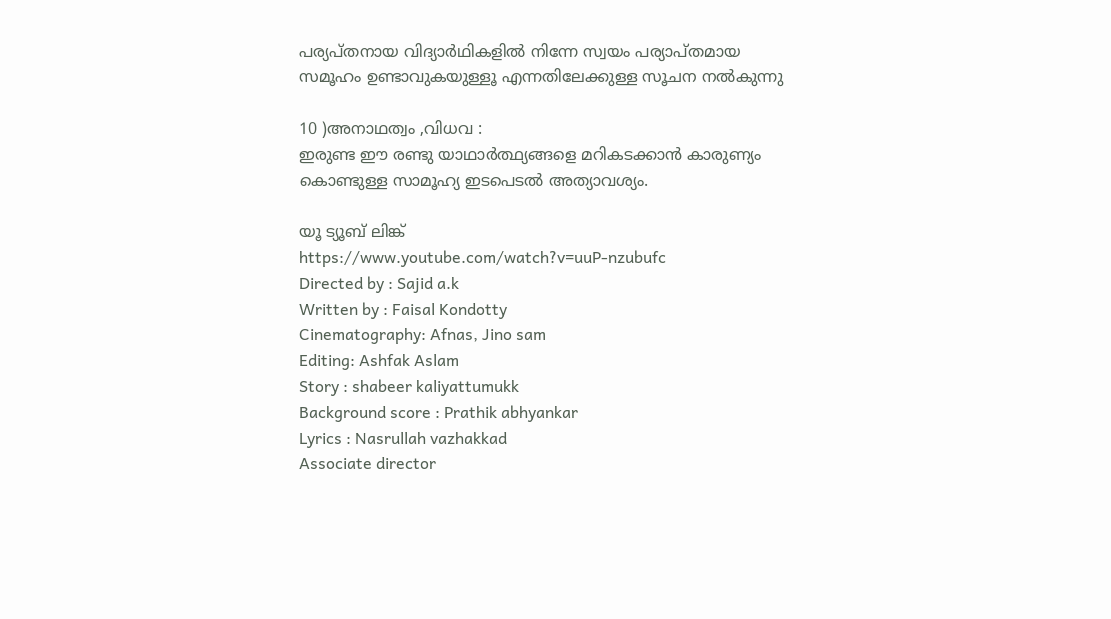പര്യപ്തനായ വിദ്യാര്‍ഥികളില്‍ നിന്നേ സ്വയം പര്യാപ്തമായ സമൂഹം ഉണ്ടാവുകയുള്ളൂ എന്നതിലേക്കുള്ള സൂചന നല്‍കുന്നു

10 )അനാഥത്വം ,വിധവ :
ഇരുണ്ട ഈ രണ്ടു യാഥാര്‍ത്ഥ്യങ്ങളെ മറികടക്കാന്‍ കാരുണ്യം കൊണ്ടുള്ള സാമൂഹ്യ ഇടപെടല്‍ അത്യാവശ്യം.

യൂ ട്യൂബ് ലിങ്ക്
https://www.youtube.com/watch?v=uuP-nzubufc
Directed by : Sajid a.k
Written by : Faisal Kondotty
Cinematography: Afnas, Jino sam
Editing: Ashfak Aslam
Story : shabeer kaliyattumukk
Background score : Prathik abhyankar
Lyrics : Nasrullah vazhakkad
Associate director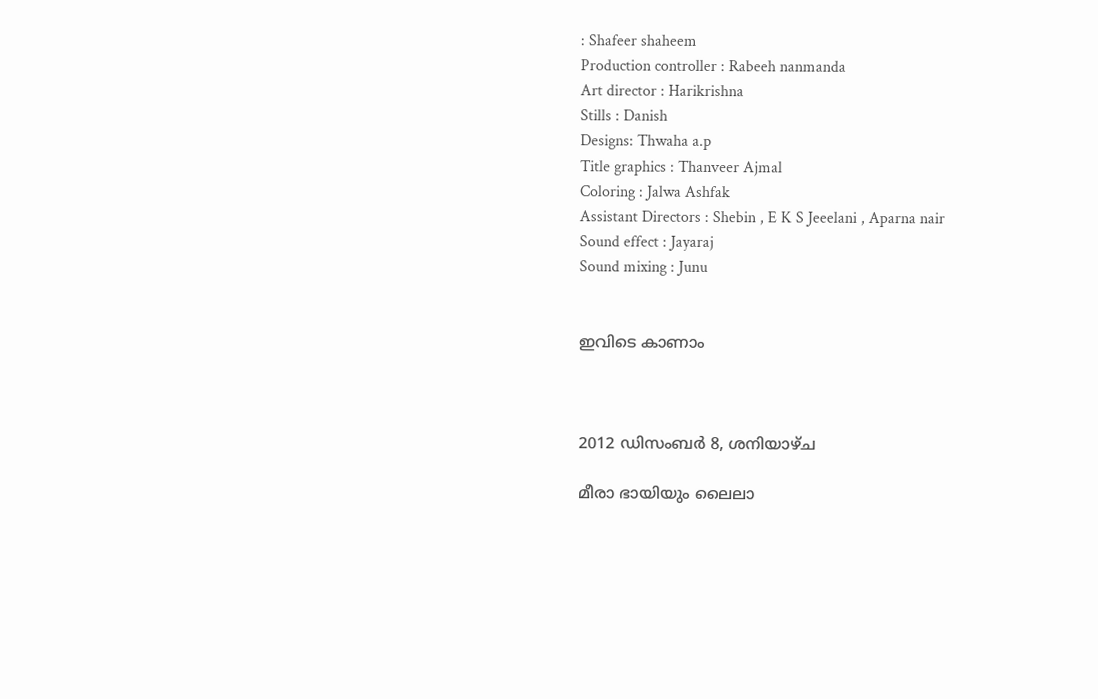: Shafeer shaheem
Production controller : Rabeeh nanmanda
Art director : Harikrishna
Stills : Danish
Designs: Thwaha a.p
Title graphics : Thanveer Ajmal
Coloring : Jalwa Ashfak
Assistant Directors : Shebin , E K S Jeeelani , Aparna nair
Sound effect : Jayaraj
Sound mixing : Junu


ഇവിടെ കാണാം



2012 ഡിസംബർ 8, ശനിയാഴ്‌ച

മീരാ ഭായിയും ലൈലാ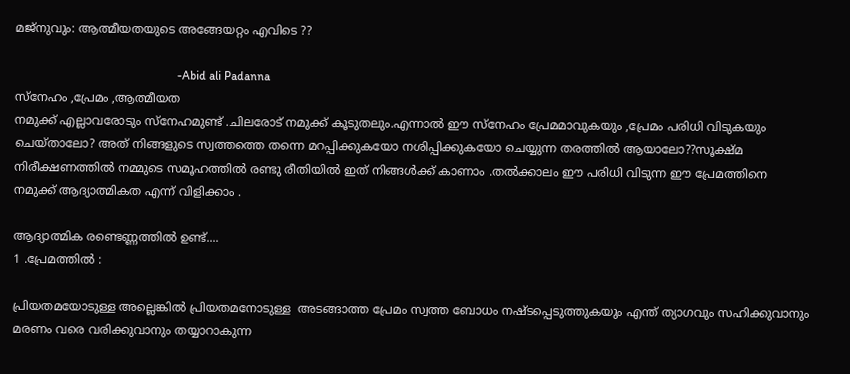മജ്നുവും: ആത്മീയതയുടെ അങ്ങേയറ്റം എവിടെ ??

                                                      -Abid ali Padanna
സ്നേഹം ,പ്രേമം ,ആത്മീയത
നമുക്ക് എല്ലാവരോടും സ്നേഹമുണ്ട് .ചിലരോട് നമുക്ക് കൂടുതലും.എന്നാല്‍ ഈ സ്നേഹം പ്രേമമാവുകയും ,പ്രേമം പരിധി വിടുകയും ചെയ്താലോ? അത് നിങ്ങളുടെ സ്വത്തത്തെ തന്നെ മറപ്പിക്കുകയോ നശിപ്പിക്കുകയോ ചെയ്യുന്ന തരത്തില്‍ ആയാലോ??സൂക്ഷ്മ നിരീക്ഷണത്തില്‍ നമ്മുടെ സമൂഹത്തില്‍ രണ്ടു രീതിയില്‍ ഇത് നിങ്ങള്‍ക്ക് കാണാം .തല്‍ക്കാലം ഈ പരിധി വിടുന്ന ഈ പ്രേമത്തിനെ നമുക്ക് ആദ്യാത്മികത എന്ന് വിളിക്കാം .

ആദ്യാത്മിക രണ്ടെണ്ണത്തില്‍ ഉണ്ട്....
1 .പ്രേമത്തില്‍ :

പ്രിയതമയോടുള്ള അല്ലെങ്കില്‍ പ്രിയതമനോടുള്ള  അടങ്ങാത്ത പ്രേമം സ്വത്ത ബോധം നഷ്ടപ്പെടുത്തുകയും എന്ത് ത്യാഗവും സഹിക്കുവാനും മരണം വരെ വരിക്കുവാനും തയ്യാറാകുന്ന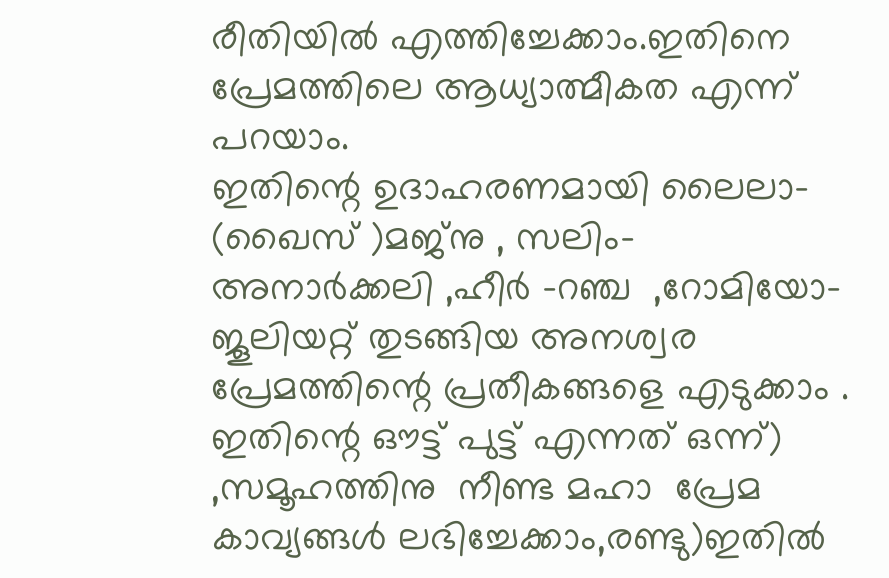രീതിയില്‍ എത്തിച്ചേക്കാം.ഇതിനെ പ്രേമത്തിലെ ആധ്യാത്മീകത എന്ന് പറയാം.
ഇതിന്റെ ഉദാഹരണമായി ലൈലാ- (ഖൈസ് )മജ്നു , സലിം- അനാര്‍ക്കലി ,ഹീര്‍ -റഞ്ച  ,റോമിയോ-ജൂലിയറ്റ് തുടങ്ങിയ അനശ്വര പ്രേമത്തിന്റെ പ്രതീകങ്ങളെ എടുക്കാം . ഇതിന്റെ ഔട്ട്‌ പുട്ട് എന്നത് ഒന്ന്) ,സമൂഹത്തിനു  നീണ്ട മഹാ  പ്രേമ കാവ്യങ്ങള്‍ ലഭിച്ചേക്കാം,രണ്ടു)ഇതില്‍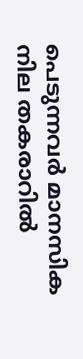പെടുന്നവര്‍ മാനസിക നില തകരാറില്‍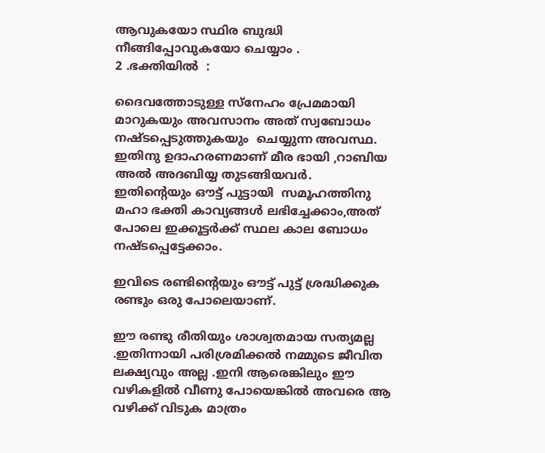ആവുകയോ സ്ഥിര ബുദ്ധി നീങ്ങിപ്പോവുകയോ ചെയ്യാം .
2 .ഭക്തിയില്‍  :

ദൈവത്തോടുള്ള സ്നേഹം പ്രേമമായി മാറുകയും അവസാനം അത് സ്വബോധം നഷ്ടപ്പെടുത്തുകയും  ചെയ്യുന്ന അവസ്ഥ. ഇതിനു ഉദാഹരണമാണ് മീര ഭായി ,റാബിയ അല്‍ അദബിയ്യ തുടങ്ങിയവര്‍.
ഇതിന്റെയും ഔട്ട്‌ പുട്ടായി  സമൂഹത്തിനു മഹാ ഭക്തി കാവ്യങ്ങള്‍ ലഭിച്ചേക്കാം,അത് പോലെ ഇക്കൂട്ടര്‍ക്ക് സ്ഥല കാല ബോധം നഷ്ടപ്പെട്ടേക്കാം.

ഇവിടെ രണ്ടിന്റെയും ഔട്ട്‌ പുട്ട് ശ്രദ്ധിക്കുക രണ്ടും ഒരു പോലെയാണ്.

ഈ രണ്ടു രീതിയും ശാശ്വതമായ സത്യമല്ല .ഇതിന്നായി പരിശ്രമിക്കല്‍ നമ്മുടെ ജീവിത ലക്ഷ്യവും അല്ല .ഇനി ആരെങ്കിലും ഈ വഴികളില്‍ വീണു പോയെങ്കില്‍ അവരെ ആ വഴിക്ക് വിടുക മാത്രം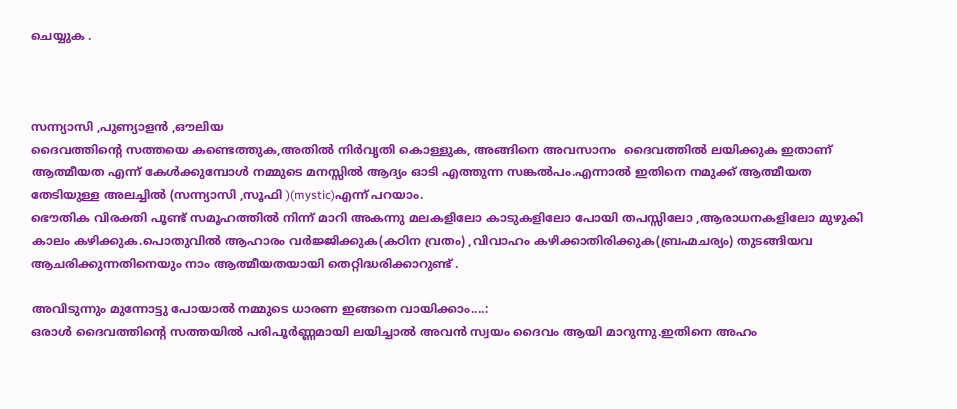ചെയ്യുക .



സന്ന്യാസി ,പുണ്യാളന്‍ ,ഔലിയ
ദൈവത്തിന്റെ സത്തയെ കണ്ടെത്തുക,അതില്‍ നിര്‍വൃതി കൊള്ളുക, അങ്ങിനെ അവസാനം  ദൈവത്തില്‍ ലയിക്കുക ഇതാണ് ആത്മീയത എന്ന് കേള്‍ക്കുമ്പോള്‍ നമ്മുടെ മനസ്സില്‍ ആദ്യം ഓടി എത്തുന്ന സങ്കല്‍പം.എന്നാല്‍ ഇതിനെ നമുക്ക് ആത്മീയത തേടിയുള്ള അലച്ചില്‍ (സന്ന്യാസി ,സൂഫി )(mystic)എന്ന് പറയാം.
ഭൌതിക വിരക്തി പൂണ്ട് സമൂഹത്തില്‍ നിന്ന് മാറി അകന്നു മലകളിലോ കാടുകളിലോ പോയി തപസ്സിലോ ,ആരാധനകളിലോ മുഴുകി കാലം കഴിക്കുക.പൊതുവില്‍ ആഹാരം വര്‍ജ്ജിക്കുക(കഠിന വ്രതം) ,വിവാഹം കഴിക്കാതിരിക്കുക(ബ്രഹ്മചര്യം) തുടങ്ങിയവ ആചരിക്കുന്നതിനെയും നാം ആത്മീയതയായി തെറ്റിദ്ധരിക്കാറുണ്ട് .

അവിടുന്നും മുന്നോട്ടു പോയാല്‍ നമ്മുടെ ധാരണ ഇങ്ങനെ വായിക്കാം....:
ഒരാള്‍ ദൈവത്തിന്റെ സത്തയില്‍ പരിപൂര്‍ണ്ണമായി ലയിച്ചാല്‍ അവന്‍ സ്വയം ദൈവം ആയി മാറുന്നു.ഇതിനെ അഹം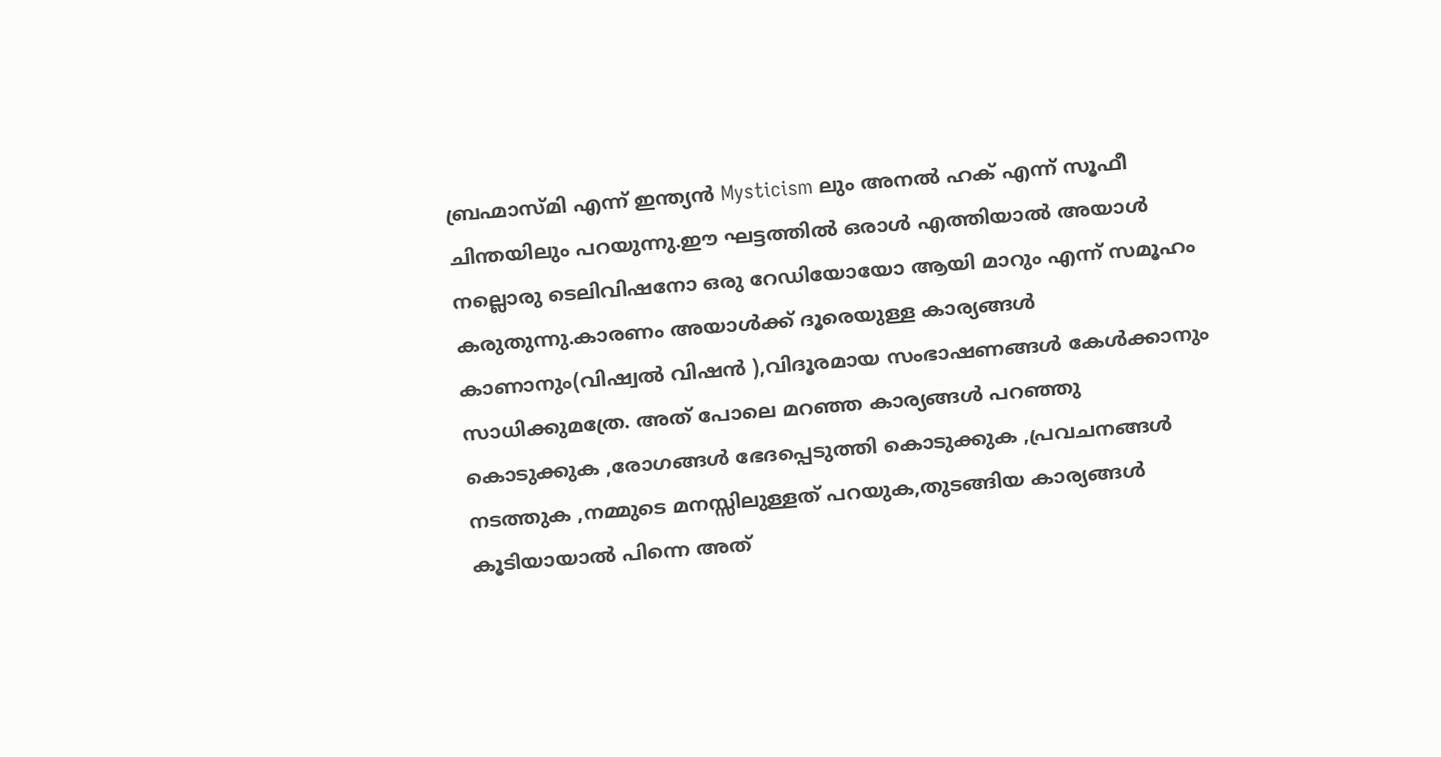ബ്രഹ്മാസ്മി എന്ന് ഇന്ത്യന്‍ Mysticism ലും അനല്‍ ഹക് എന്ന് സൂഫീ ചിന്തയിലും പറയുന്നു.ഈ ഘട്ടത്തില്‍ ഒരാള്‍ എത്തിയാല്‍ അയാള്‍ നല്ലൊരു ടെലിവിഷനോ ഒരു റേഡിയോയോ ആയി മാറും എന്ന് സമൂഹം കരുതുന്നു.കാരണം അയാള്‍ക്ക്‌ ദൂരെയുള്ള കാര്യങ്ങള്‍ കാണാനും(വിഷ്വല്‍ വിഷന്‍ ),വിദൂരമായ സംഭാഷണങ്ങള്‍ കേള്‍ക്കാനും സാധിക്കുമത്രേ. അത് പോലെ മറഞ്ഞ കാര്യങ്ങള്‍ പറഞ്ഞു കൊടുക്കുക ,രോഗങ്ങള്‍ ഭേദപ്പെടുത്തി കൊടുക്കുക ,പ്രവചനങ്ങള്‍ നടത്തുക ,നമ്മുടെ മനസ്സിലുള്ളത് പറയുക,തുടങ്ങിയ കാര്യങ്ങള്‍ കൂടിയായാല്‍ പിന്നെ അത്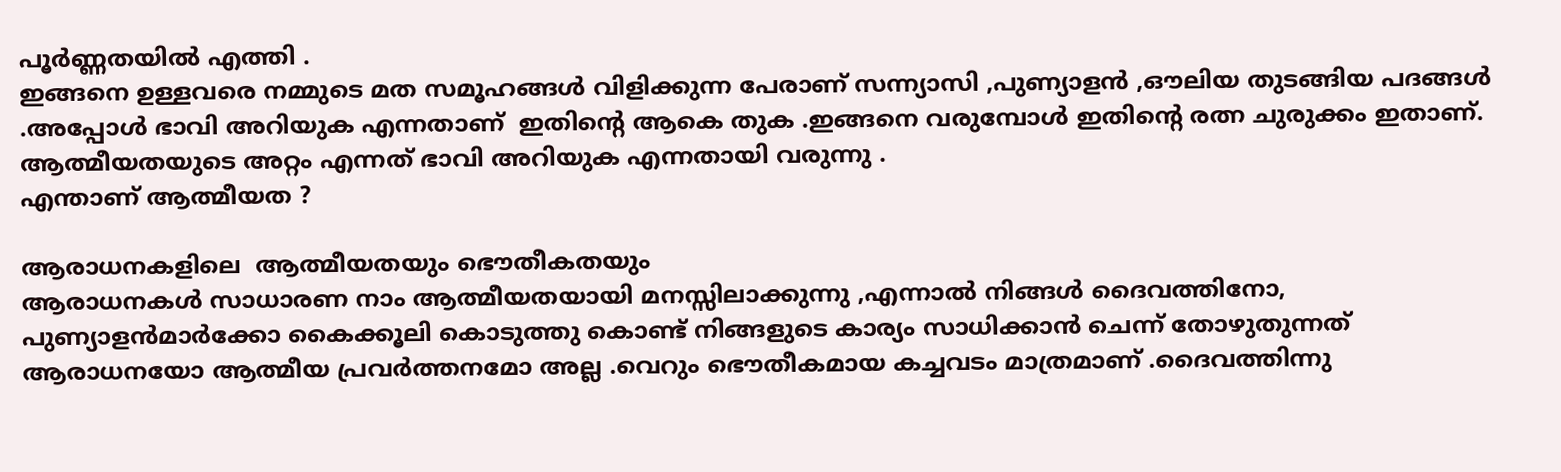പൂര്‍ണ്ണതയില്‍ എത്തി .
ഇങ്ങനെ ഉള്ളവരെ നമ്മുടെ മത സമൂഹങ്ങള്‍ വിളിക്കുന്ന പേരാണ് സന്ന്യാസി ,പുണ്യാളന്‍ ,ഔലിയ തുടങ്ങിയ പദങ്ങള്‍ .അപ്പോള്‍ ഭാവി അറിയുക എന്നതാണ്  ഇതിന്റെ ആകെ തുക .ഇങ്ങനെ വരുമ്പോള്‍ ഇതിന്റെ രത്ന ചുരുക്കം ഇതാണ്.  ആത്മീയതയുടെ അറ്റം എന്നത് ഭാവി അറിയുക എന്നതായി വരുന്നു .
എന്താണ് ആത്മീയത ?

ആരാധനകളിലെ  ആത്മീയതയും ഭൌതീകതയും
ആരാധനകള്‍ സാധാരണ നാം ആത്മീയതയായി മനസ്സിലാക്കുന്നു ,എന്നാല്‍ നിങ്ങള്‍ ദൈവത്തിനോ, പുണ്യാളന്‍മാര്‍ക്കോ കൈക്കൂലി കൊടുത്തു കൊണ്ട് നിങ്ങളുടെ കാര്യം സാധിക്കാന്‍ ചെന്ന് തോഴുതുന്നത് ആരാധനയോ ആത്മീയ പ്രവര്‍ത്തനമോ അല്ല .വെറും ഭൌതീകമായ കച്ചവടം മാത്രമാണ് .ദൈവത്തിന്നു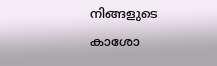നിങ്ങളുടെ കാശോ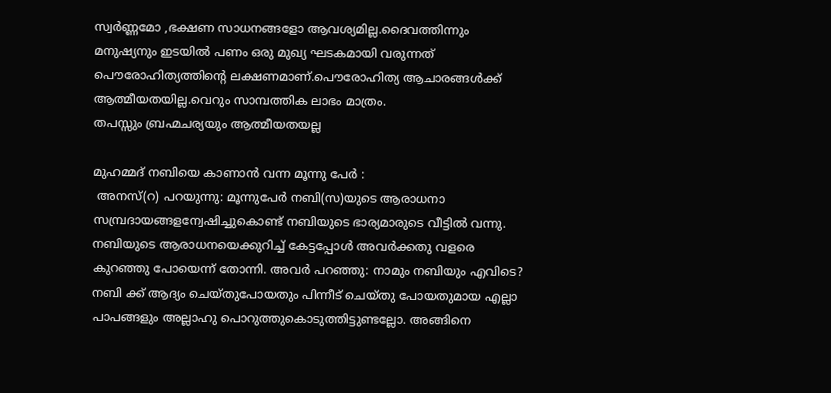സ്വര്‍ണ്ണമോ ,ഭക്ഷണ സാധനങ്ങളോ ആവശ്യമില്ല.ദൈവത്തിന്നും മനുഷ്യനും ഇടയില്‍ പണം ഒരു മുഖ്യ ഘടകമായി വരുന്നത് പൌരോഹിത്യത്തിന്റെ ലക്ഷണമാണ്.പൌരോഹിത്യ ആചാരങ്ങള്‍ക്ക് ആത്മീയതയില്ല.വെറും സാമ്പത്തിക ലാഭം മാത്രം.
തപസ്സും ബ്രഹ്മചര്യയും ആത്മീയതയല്ല

മുഹമ്മദ്‌ നബിയെ കാണാന്‍ വന്ന മൂന്നു പേര്‍ :
 അനസ്(റ) പറയുന്നു: മൂന്നുപേര്‍ നബി(സ)യുടെ ആരാധനാ സമ്പ്രദായങ്ങളന്വേഷിച്ചുകൊണ്ട് നബിയുടെ ഭാര്യമാരുടെ വീട്ടില്‍ വന്നു. നബിയുടെ ആരാധനയെക്കുറിച്ച് കേട്ടപ്പോള്‍ അവര്‍ക്കതു വളരെ കുറഞ്ഞു പോയെന്ന് തോന്നി. അവര്‍ പറഞ്ഞു: നാമും നബിയും എവിടെ? നബി ക്ക് ആദ്യം ചെയ്തുപോയതും പിന്നീട് ചെയ്തു പോയതുമായ എല്ലാ പാപങ്ങളും അല്ലാഹു പൊറുത്തുകൊടുത്തിട്ടുണ്ടല്ലോ. അങ്ങിനെ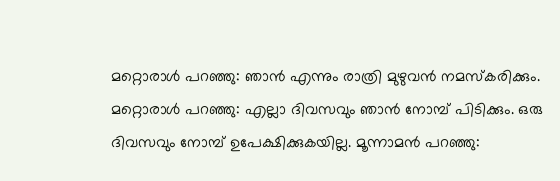മറ്റൊരാള്‍ പറഞ്ഞു: ഞാന്‍ എന്നും രാത്രി മുഴുവന്‍ നമസ്കരിക്കും. മറ്റൊരാള്‍ പറഞ്ഞു: എല്ലാ ദിവസവും ഞാന്‍ നോമ്പ് പിടിക്കും. ഒരു ദിവസവും നോമ്പ് ഉപേക്ഷിക്കുകയില്ല. മൂന്നാമന്‍ പറഞ്ഞു: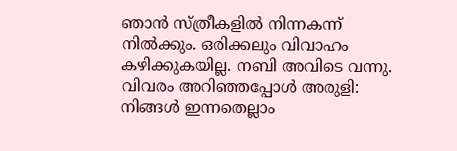ഞാന്‍ സ്ത്രീകളില്‍ നിന്നകന്ന് നില്‍ക്കും. ഒരിക്കലും വിവാഹം കഴിക്കുകയില്ല. നബി അവിടെ വന്നു. വിവരം അറിഞ്ഞപ്പോള്‍ അരുളി: നിങ്ങള്‍ ഇന്നതെല്ലാം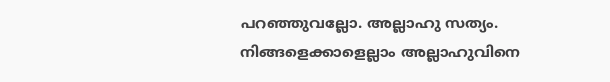പറഞ്ഞുവല്ലോ. അല്ലാഹു സത്യം. നിങ്ങളെക്കാളെല്ലാം അല്ലാഹുവിനെ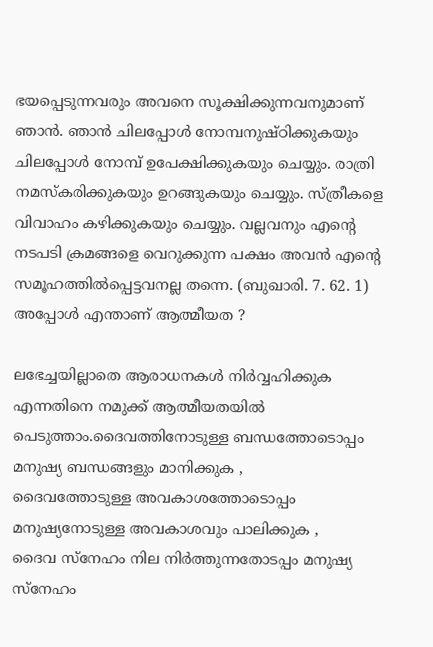ഭയപ്പെടുന്നവരും അവനെ സൂക്ഷിക്കുന്നവനുമാണ് ഞാന്‍. ഞാന്‍ ചിലപ്പോള്‍ നോമ്പനുഷ്ഠിക്കുകയും ചിലപ്പോള്‍ നോമ്പ് ഉപേക്ഷിക്കുകയും ചെയ്യും. രാത്രി നമസ്കരിക്കുകയും ഉറങ്ങുകയും ചെയ്യും. സ്ത്രീകളെ വിവാഹം കഴിക്കുകയും ചെയ്യും. വല്ലവനും എന്റെ നടപടി ക്രമങ്ങളെ വെറുക്കുന്ന പക്ഷം അവന്‍ എന്റെ സമൂഹത്തില്‍പ്പെട്ടവനല്ല തന്നെ. (ബുഖാരി. 7. 62. 1)
അപ്പോള്‍ എന്താണ് ആത്മീയത ?

ലഭേച്ചയില്ലാതെ ആരാധനകള്‍ നിര്‍വ്വഹിക്കുക എന്നതിനെ നമുക്ക് ആത്മീയതയില്‍ പെടുത്താം.ദൈവത്തിനോടുള്ള ബന്ധത്തോടൊപ്പം മനുഷ്യ ബന്ധങ്ങളും മാനിക്കുക ,
ദൈവത്തോടുള്ള അവകാശത്തോടൊപ്പം മനുഷ്യനോടുള്ള അവകാശവും പാലിക്കുക ,
ദൈവ സ്നേഹം നില നിര്‍ത്തുന്നതോടപ്പം മനുഷ്യ സ്നേഹം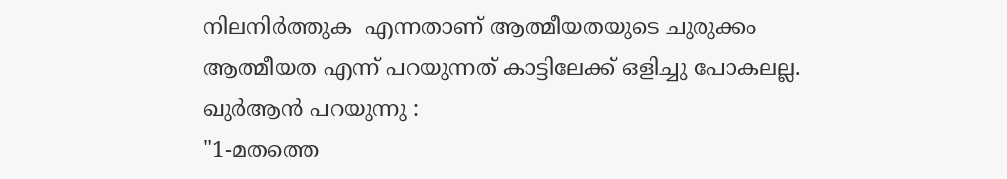നിലനിര്‍ത്തുക  എന്നതാണ് ആത്മീയതയുടെ ചുരുക്കം
ആത്മീയത എന്ന് പറയുന്നത് കാട്ടിലേക്ക് ഒളിച്ചു പോകലല്ല.
ഖുര്‍ആന്‍ പറയുന്നു :
"1-മതത്തെ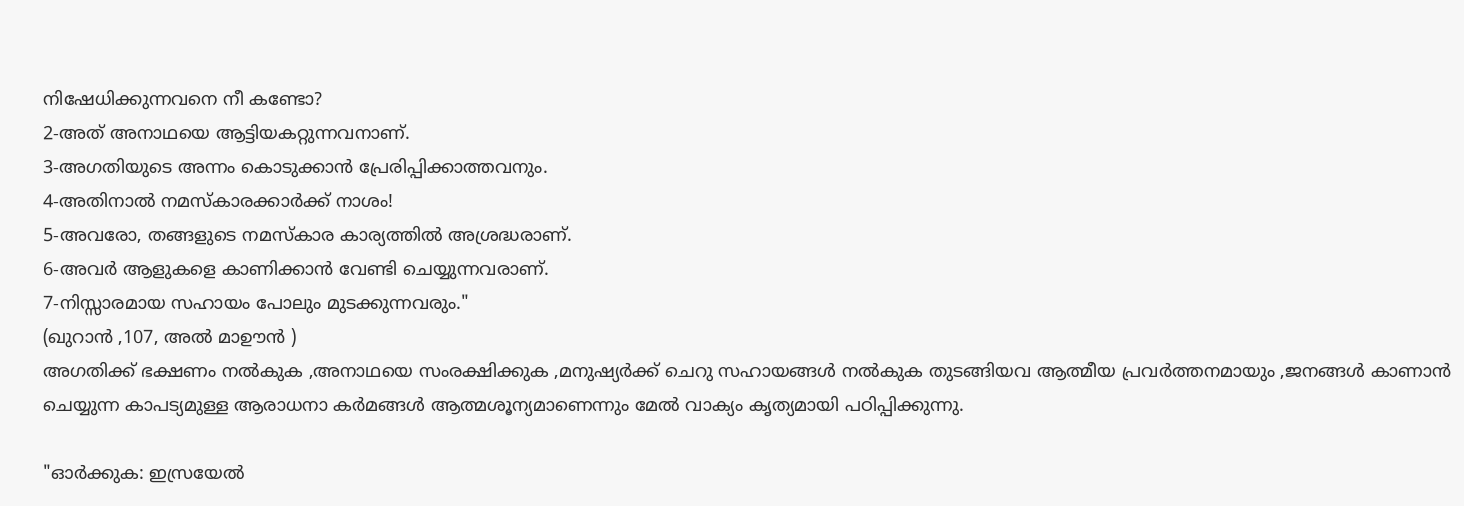നിഷേധിക്കുന്നവനെ നീ കണ്ടോ?
2-അത് അനാഥയെ ആട്ടിയകറ്റുന്നവനാണ്.
3-അഗതിയുടെ അന്നം കൊടുക്കാന്‍ പ്രേരിപ്പിക്കാത്തവനും.
4-അതിനാല്‍ നമസ്കാരക്കാര്‍ക്ക് നാശം!
5-അവരോ, തങ്ങളുടെ നമസ്കാര കാര്യത്തില്‍ അശ്രദ്ധരാണ്.
6-അവര്‍ ആളുകളെ കാണിക്കാന്‍ വേണ്ടി ചെയ്യുന്നവരാണ്.
7-നിസ്സാരമായ സഹായം പോലും മുടക്കുന്നവരും."
(ഖുറാന്‍ ,107, അല്‍ മാഊന്‍ )
അഗതിക്ക് ഭക്ഷണം നല്‍കുക ,അനാഥയെ സംരക്ഷിക്കുക ,മനുഷ്യര്‍ക്ക്‌ ചെറു സഹായങ്ങള്‍ നല്‍കുക തുടങ്ങിയവ ആത്മീയ പ്രവര്‍ത്തനമായും ,ജനങ്ങള്‍ കാണാന്‍ ചെയ്യുന്ന കാപട്യമുള്ള ആരാധനാ കര്‍മങ്ങള്‍ ആത്മശൂന്യമാണെന്നും മേല്‍ വാക്യം കൃത്യമായി പഠിപ്പിക്കുന്നു.

"ഓര്‍ക്കുക: ഇസ്രയേല്‍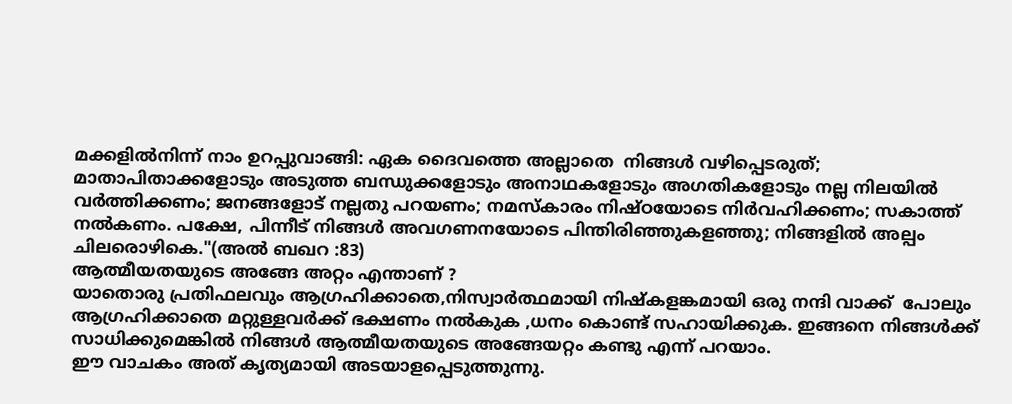മക്കളില്‍നിന്ന് നാം ഉറപ്പുവാങ്ങി: ഏക ദൈവത്തെ അല്ലാതെ  നിങ്ങള്‍ വഴിപ്പെടരുത്; മാതാപിതാക്കളോടും അടുത്ത ബന്ധുക്കളോടും അനാഥകളോടും അഗതികളോടും നല്ല നിലയില്‍ വര്‍ത്തിക്കണം; ജനങ്ങളോട് നല്ലതു പറയണം; നമസ്കാരം നിഷ്ഠയോടെ നിര്‍വഹിക്കണം; സകാത്ത് നല്‍കണം. പക്ഷേ, പിന്നീട് നിങ്ങള്‍ അവഗണനയോടെ പിന്തിരിഞ്ഞുകളഞ്ഞു; നിങ്ങളില്‍ അല്പം ചിലരൊഴികെ."(അല്‍ ബഖറ :83)
ആത്മീയതയുടെ അങ്ങേ അറ്റം എന്താണ് ?
യാതൊരു പ്രതിഫലവും ആഗ്രഹിക്കാതെ,നിസ്വാര്‍ത്ഥമായി നിഷ്കളങ്കമായി ഒരു നന്ദി വാക്ക്  പോലും ആഗ്രഹിക്കാതെ മറ്റുള്ളവര്‍ക്ക് ഭക്ഷണം നല്‍കുക ,ധനം കൊണ്ട് സഹായിക്കുക. ഇങ്ങനെ നിങ്ങള്‍ക്ക് സാധിക്കുമെങ്കില്‍ നിങ്ങള്‍ ആത്മീയതയുടെ അങ്ങേയറ്റം കണ്ടു എന്ന് പറയാം.
ഈ വാചകം അത് കൃത്യമായി അടയാളപ്പെടുത്തുന്നു.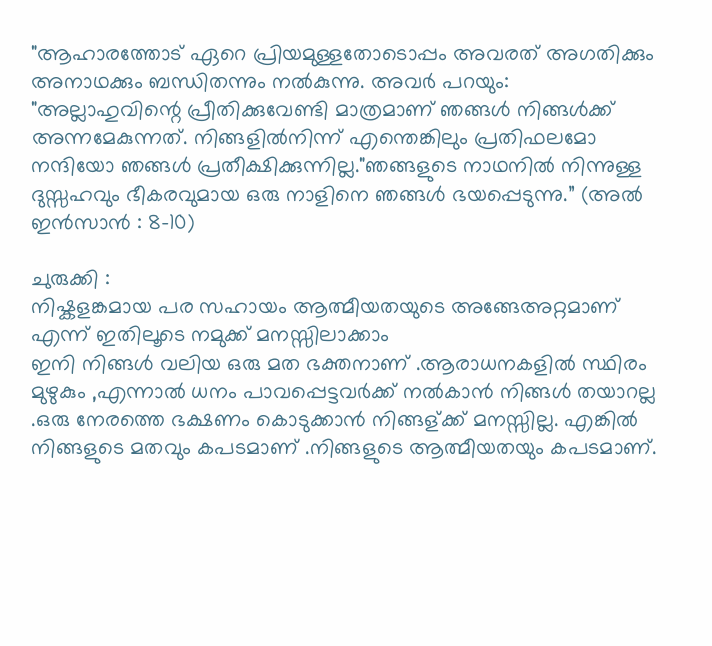"ആഹാരത്തോട് ഏറെ പ്രിയമുള്ളതോടൊപ്പം അവരത് അഗതിക്കും അനാഥക്കും ബന്ധിതന്നും നല്‍കുന്നു. അവര്‍ പറയും: "അല്ലാഹുവിന്റെ പ്രീതിക്കുവേണ്ടി മാത്രമാണ് ഞങ്ങള്‍ നിങ്ങള്‍ക്ക് അന്നമേകുന്നത്. നിങ്ങളില്‍നിന്ന് എന്തെങ്കിലും പ്രതിഫലമോ നന്ദിയോ ഞങ്ങള്‍ പ്രതീക്ഷിക്കുന്നില്ല."ഞങ്ങളുടെ നാഥനില്‍ നിന്നുള്ള ദുസ്സഹവും ഭീകരവുമായ ഒരു നാളിനെ ഞങ്ങള്‍ ഭയപ്പെടുന്നു.” (അല്‍ ഇന്‍സാന്‍ : 8-10)

ചുരുക്കി :
നിഷ്കളങ്കമായ പര സഹായം ആത്മീയതയുടെ അങ്ങേഅറ്റമാണ് എന്ന് ഇതിലൂടെ നമുക്ക് മനസ്സിലാക്കാം
ഇനി നിങ്ങള്‍ വലിയ ഒരു മത ഭക്തനാണ് .ആരാധനകളില്‍ സ്ഥിരം മുഴുകും ,എന്നാല്‍ ധനം പാവപ്പെട്ടവര്‍ക്ക് നല്‍കാന്‍ നിങ്ങള്‍ തയാറല്ല .ഒരു നേരത്തെ ഭക്ഷണം കൊടുക്കാന്‍ നിങ്ങള്ക്ക് മനസ്സില്ല. എങ്കില്‍ നിങ്ങളുടെ മതവും കപടമാണ് .നിങ്ങളുടെ ആത്മീയതയും കപടമാണ്.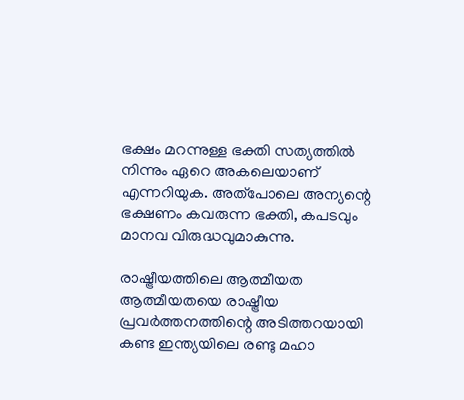ഭക്ഷം മറന്നുള്ള ഭക്തി സത്യത്തില്‍ നിന്നും ഏറെ അകലെയാണ് എന്നറിയുക. അത്പോലെ അന്യന്റെ ഭക്ഷണം കവരുന്ന ഭക്തി, കപടവും മാനവ വിരുദ്ധവുമാകുന്നു.

രാഷ്ട്രീയത്തിലെ ആത്മീയത
ആത്മീയതയെ രാഷ്ട്രീയ പ്രവര്‍ത്തനത്തിന്റെ അടിത്തറയായി കണ്ട ഇന്ത്യയിലെ രണ്ടു മഹാ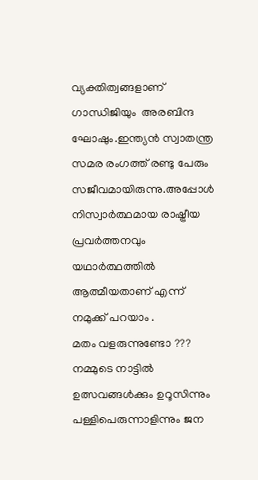വ്യക്തിത്വങ്ങളാണ് ഗാന്ധിജിയും  അരബിന്ദ ഘോഷും.ഇന്ത്യന്‍ സ്വാതന്ത്ര സമര രംഗത്ത്‌ രണ്ടു പേരും സജീവമായിരുന്നു.അപ്പോള്‍ നിസ്വാര്‍ത്ഥമായ രാഷ്ട്രീയ പ്രവര്‍ത്തനവും യഥാര്‍ത്ഥത്തില്‍ ആത്മീയതാണ് എന്ന് നമുക്ക് പറയാം .
മതം വളരുന്നുണ്ടോ ???
നമ്മുടെ നാട്ടില്‍ ഉത്സവങ്ങള്‍ക്കും ഉറൂസിന്നും പള്ളിപെരുന്നാളിന്നും ജന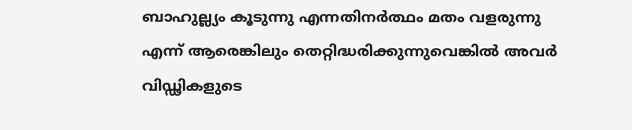ബാഹുല്ല്യം കൂടുന്നു എന്നതിനര്‍ത്ഥം മതം വളരുന്നു എന്ന് ആരെങ്കിലും തെറ്റിദ്ധരിക്കുന്നുവെങ്കില്‍ അവര്‍ വിഡ്ഢികളുടെ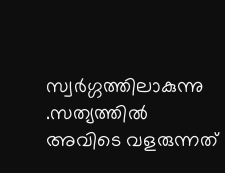സ്വര്‍ഗ്ഗത്തിലാകുന്നു .സത്യത്തില്‍ അവിടെ വളരുന്നത്‌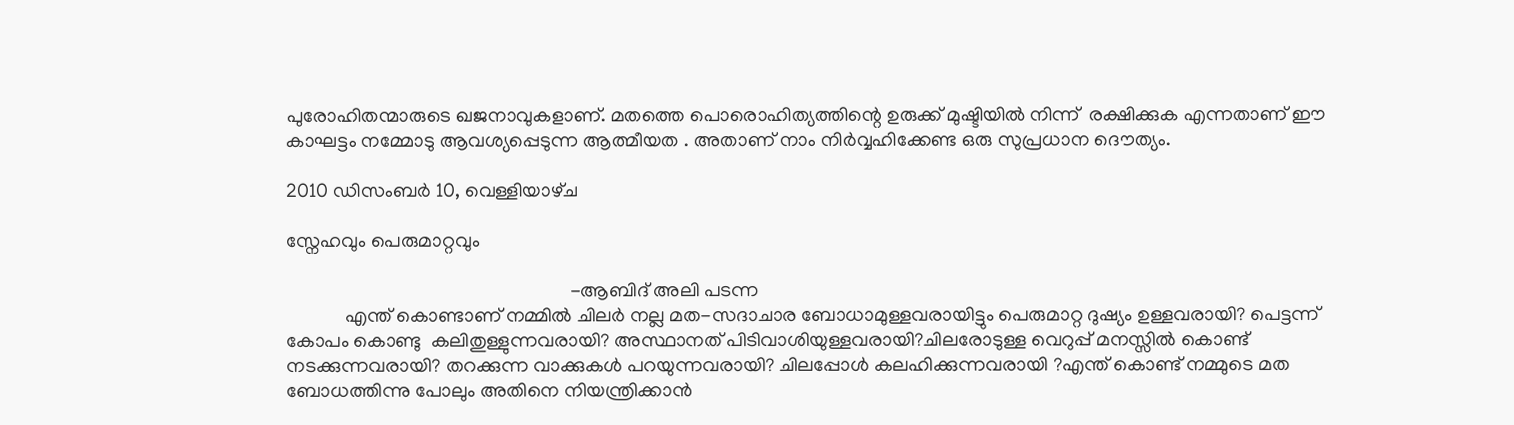പുരോഹിതന്മാരുടെ ഖജനാവുകളാണ്. മതത്തെ പൊരൊഹിത്യത്തിന്റെ ഉരുക്ക് മുഷ്ടിയില്‍ നിന്ന്  രക്ഷിക്കുക എന്നതാണ് ഈ കാഘട്ടം നമ്മോടു ആവശ്യപ്പെടുന്ന ആത്മീയത . അതാണ്‌ നാം നിര്‍വ്വഹിക്കേണ്ട ഒരു സുപ്രധാന ദൌത്യം.

2010 ഡിസംബർ 10, വെള്ളിയാഴ്‌ച

സ്നേഹവും പെരുമാറ്റവും

                                                          -ആബിദ് അലി പടന്ന
            എന്ത് കൊണ്ടാണ് നമ്മില്‍ ചിലര്‍ നല്ല മത-സദാചാര ബോധാമുള്ളവരായിട്ടും പെരുമാറ്റ ദുഷ്യം ഉള്ളവരായി? പെട്ടന്ന് കോപം കൊണ്ടു  കലിതുള്ളുന്നവരായി? അസ്ഥാനത് പിടിവാശിയുള്ളവരായി?ചിലരോടുള്ള വെറുപ്പ്‌ മനസ്സില്‍ കൊണ്ട് നടക്കുന്നവരായി? തറക്കുന്ന വാക്കുകള്‍ പറയുന്നവരായി? ചിലപ്പോള്‍ കലഹിക്കുന്നവരായി ?എന്ത് കൊണ്ട് നമ്മുടെ മത ബോധത്തിന്നു പോലും അതിനെ നിയന്ത്രിക്കാന്‍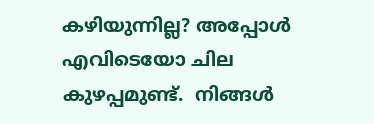കഴിയുന്നില്ല? അപ്പോള്‍ എവിടെയോ ചില കുഴപ്പമുണ്ട്.  നിങ്ങള്‍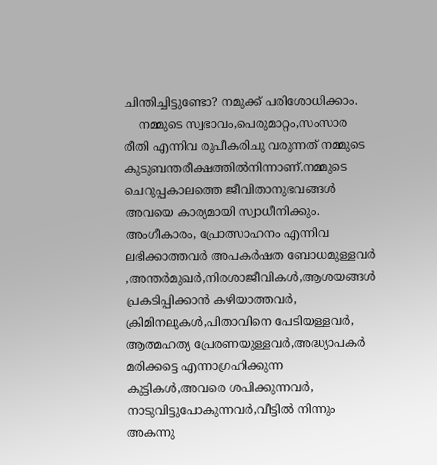ചിന്തിച്ചിട്ടുണ്ടോ? നമുക്ക് പരിശോധിക്കാം.
    നമ്മുടെ സ്വഭാവം,പെരുമാറ്റം,സംസാര രീതി എന്നിവ രുപീകരിചു വരുന്നത് നമ്മുടെ കുടുബന്തരീക്ഷത്തില്‍നിന്നാണ്.നമ്മുടെ ചെറുപ്പകാലത്തെ ജീവിതാനുഭവങ്ങള്‍ അവയെ കാര്യമായി സ്വാധീനിക്കും.  അംഗീകാരം, പ്രോത്സാഹനം എന്നിവ ലഭിക്കാത്തവര്‍ അപകര്‍ഷത ബോധമുള്ളവര്‍ ,അന്തര്‍മുഖര്‍,നിരശാജീവികള്‍,ആശയങ്ങള്‍ പ്രകടിപ്പിക്കാന്‍ കഴിയാത്തവര്‍, ക്രിമിനലുകള്‍,പിതാവിനെ പേടിയള്ളവര്‍, ആത്മഹത്യ പ്രേരണയുള്ളവര്‍,അദ്ധ്യാപകര്‍ മരിക്കട്ടെ എന്നാഗ്രഹിക്കുന്ന കുട്ടികള്‍,അവരെ ശപിക്കുന്നവര്‍,  നാടുവിട്ടുപോകുന്നവര്‍,വീട്ടില്‍ നിന്നും അകന്നു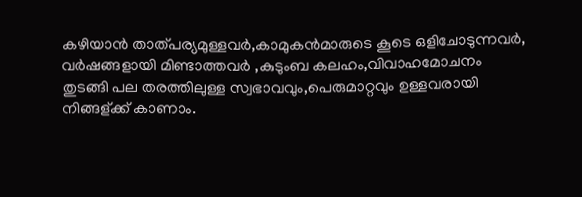കഴിയാന്‍ താത്പര്യമുള്ളവര്‍,കാമുകന്‍മാരുടെ കൂടെ ഒളിചോടുന്നവര്‍, വര്‍ഷങ്ങളായി മിണ്ടാത്തവര്‍ ,കുടുംബ കലഹം,വിവാഹമോചനം   തുടങ്ങി പല തരത്തിലുള്ള സ്വഭാവവും,പെരുമാറ്റവും ഉള്ളവരായി നിങ്ങള്ക്ക് കാണാം.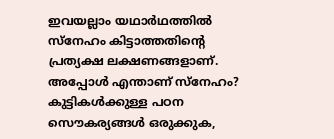ഇവയല്ലാം യഥാര്‍ഥത്തില്‍ സ്നേഹം കിട്ടാത്തതിന്റെ പ്രത്യക്ഷ ലക്ഷണങ്ങളാണ്. അപ്പോള്‍ എന്താണ് സ്നേഹം? കുട്ടികള്‍ക്കുള്ള പഠന സൌകര്യങ്ങള്‍ ഒരുക്കുക,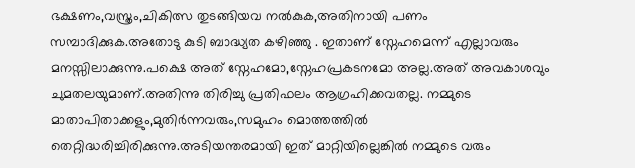ഭക്ഷണം,വസ്ത്രം,ചികിത്സ തുടങ്ങിയവ നല്‍കുക,അതിനായി പണം സമ്പാദിക്കുക.അതോടു കു‌ടി ബാദ്ധ്യത കഴിഞ്ഞു . ഇതാണ് സ്നേഹമെന്ന് എല്ലാവരും മനസ്സിലാക്കുന്നു.പക്ഷെ അത് സ്നേഹമോ,സ്നേഹപ്രകടനമോ അല്ല.അത് അവകാശവും ചുമതലയുമാണ്.അതിന്നു തിരിച്ചു പ്രതിഫലം ആഗ്രഹിക്കവതല്ല. നമ്മുടെ മാതാപിതാക്കളും,മുതിര്‍ന്നവരും,സമുഹം മൊത്തത്തില്‍ തെറ്റിദ്ധരിച്ചിരിക്കുന്നു.അടിയന്തരമായി ഇത് മാറ്റിയില്ലെങ്കില്‍ നമ്മുടെ വരും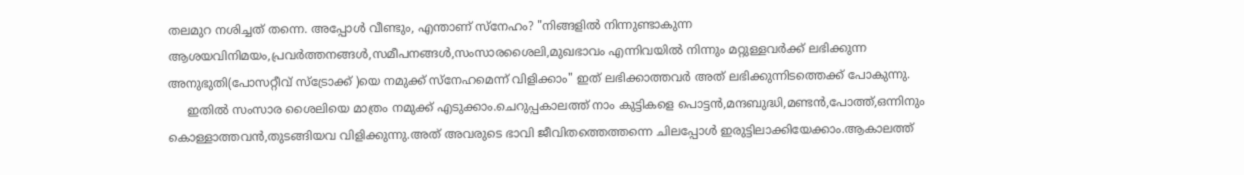തലമുറ നശിച്ചത് തന്നെ. അപ്പോള്‍ വീണ്ടും, എന്താണ് സ്നേഹം? "നിങ്ങളില്‍ നിന്നുണ്ടാകുന്ന ആശയവിനിമയം,പ്രവര്‍ത്തനങ്ങള്‍,സമീപനങ്ങള്‍,സംസാരശൈലി,മുഖഭാവം എന്നിവയില്‍ നിന്നും മറ്റുള്ളവര്‍ക്ക് ലഭിക്കുന്ന അനുഭുതി(പോസറ്റീവ് സ്ട്രോക്ക് )യെ നമുക്ക് സ്നേഹമെന്ന് വിളിക്കാം" ഇത് ലഭിക്കാത്തവര്‍ അത് ലഭിക്കുന്നിടത്തെക്ക് പോകുന്നു.
     ഇതില്‍ സംസാര ശൈലിയെ മാത്രം നമുക്ക് എടുക്കാം.ചെറുപ്പകാലത്ത് നാം കുട്ടികളെ പൊട്ടന്‍,മന്ദബുദ്ധി,മണ്ടന്‍,പോത്ത്,ഒന്നിനും കൊള്ളാത്തവന്‍,തുടങ്ങിയവ വിളിക്കുന്നു.അത് അവരുടെ ഭാവി ജീവിതത്തെത്തന്നെ ചിലപ്പോള്‍ ഇരുട്ടിലാക്കിയേക്കാം.ആകാലത്ത്‌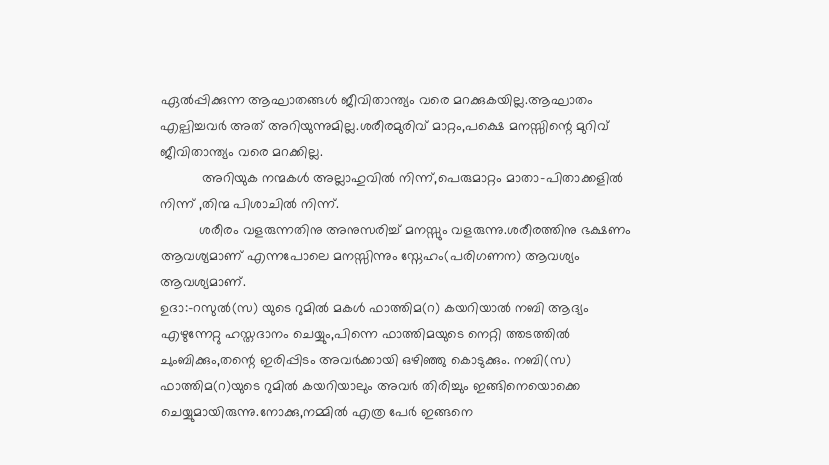ഏല്‍പ്പിക്കുന്ന ആഘാതങ്ങള്‍ ജീവിതാന്ത്യം വരെ മറക്കുകയില്ല.ആഘാതം എല്പിച്ചവര്‍ അത് അറിയുന്നുമില്ല.ശരീരമുരിവ് മാറ്റം,പക്ഷെ മനസ്സിന്റെ മുറിവ് ജീവിതാന്ത്യം വരെ മറക്കില്ല.
           അറിയുക നന്മകള്‍ അല്ലാഹുവില്‍ നിന്ന്,പെരുമാറ്റം മാതാ-പിതാക്കളില്‍ നിന്ന് ,തിന്മ പിശാചില്‍ നിന്ന്.
          ശരീരം വളരുന്നതിനു അനുസരിച്ച് മനസ്സും വളരുന്നു.ശരീരത്തിനു ഭക്ഷണം ആവശ്യമാണ്‌ എന്നപോലെ മനസ്സിന്നും സ്നേഹം(പരിഗണന) ആവശ്യം ആവശ്യമാണ്‌.
ഉദാ:-റസുല്‍(സ) യുടെ റുമില്‍ മകള്‍ ഫാത്തിമ(റ) കയറിയാല്‍ നബി ആദ്യം എഴുന്നേറ്റു ഹസ്തദാനം ചെയ്യും,പിന്നെ ഫാത്തിമയുടെ നെറ്റി ത്തടത്തില്‍ ചുംബിക്കും,തന്റെ ഇരിപ്പിടം അവര്‍ക്കായി ഒഴിഞ്ഞു കൊടുക്കും. നബി(സ) ഫാത്തിമ(റ)യുടെ റുമില്‍ കയറിയാലും അവര്‍ തിരിച്ചും ഇങ്ങിനെയൊക്കെ ചെയ്യുമായിരുന്നു.നോക്കു,നമ്മില്‍ എത്ര പേര്‍ ഇങ്ങനെ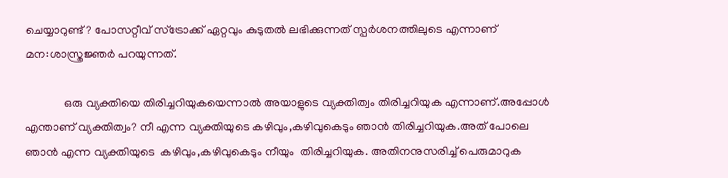ചെയ്യാറുണ്ട്? പോസറ്റീവ് സ്ട്രോക്ക് ഏറ്റവും കുടുതല്‍ ലഭിക്കുന്നത് സ്പര്‍ശനത്തിലുടെ എന്നാണ് മന:ശാസ്ത്രജ്ഞര്‍ പറയുന്നത്.

             ഒരു വ്യക്തിയെ തിരിച്ചറിയുകയെന്നാല്‍ അയാളുടെ വ്യക്തിത്വം തിരിച്ചറിയുക എന്നാണ്.അപ്പോള്‍ എന്താണ് വ്യക്തിത്വം? നീ എന്ന വ്യക്തിയുടെ കഴിവും,കഴിവുകെടും ഞാന്‍ തിരിച്ചറിയുക.അത് പോലെ ഞാന്‍ എന്ന വ്യക്തിയുടെ  കഴിവും,കഴിവുകെടും നീയും  തിരിച്ചറിയുക. അതിനനുസരിച്ച് പെരുമാറുക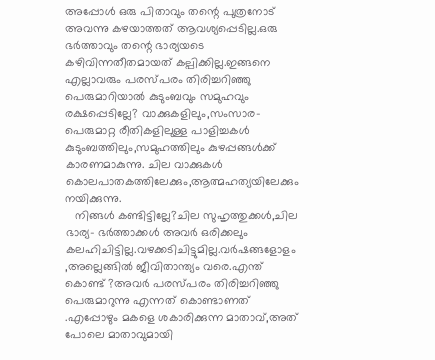അപ്പോള്‍ ഒരു പിതാവും തന്റെ പുത്രനോട് അവന്നു കഴയാത്തത് ആവശ്യപ്പെടില്ല.ഒരു ഭര്‍ത്താവും തന്റെ ഭാര്യയടെ കഴിവിന്നതീതമായത് കല്പിക്കില്ല.ഇങ്ങനെ എല്ലാവരും പരസ്പരം തിരിച്ചറിഞ്ഞു പെരുമാറിയാല്‍ കുടുംബവും സമുഹവും രക്ഷപ്പെടില്ലേ? വാക്കുകളിലും,സംസാര-പെരുമാറ്റ രീതികളിലുള്ള പാളിച്ചകള്‍ കുടുംബത്തിലും,സമുഹത്തിലും കുഴപ്പങ്ങള്‍ക്ക് കാരണമാകുന്നു. ചില വാക്കുകള്‍ കൊലപാതകത്തിലേക്കും,ആത്മഹത്യയിലേക്കും നയിക്കുന്നു.
   നിങ്ങള്‍ കണ്ടിട്ടില്ലേ?ചില സുഹൃത്തുക്കള്‍,ചില ഭാര്യ- ഭര്‍ത്താക്കള്‍ അവര്‍ ഒരിക്കലും കലഹിചിട്ടില്ല.വഴക്കടിചിട്ടുമില്ല.വര്‍ഷങ്ങളോളം ,അല്ലെങ്ങില്‍ ജീവിതാന്ത്യം വരെ.എന്ത് കൊണ്ട് ?അവര്‍ പരസ്പരം തിരിച്ചറിഞ്ഞു പെരുമാറുന്നു എന്നത് കൊണ്ടാണത് .എപ്പോഴും മകളെ ശകാരിക്കുന്ന മാതാവ്‌,അത് പോലെ മാതാവുമായി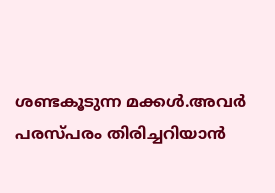ശണ്ടകൂടുന്ന മക്കള്‍.അവര്‍ പരസ്പരം തിരിച്ചറിയാന്‍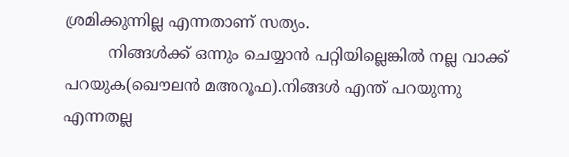ശ്രമിക്കുന്നില്ല എന്നതാണ് സത്യം.
         നിങ്ങള്‍ക്ക് ഒന്നും ചെയ്യാന്‍ പറ്റിയില്ലെങ്കില്‍ നല്ല വാക്ക് പറയുക(ഖൌലന്‍ മഅറൂഫ).നിങ്ങള്‍ എന്ത് പറയുന്നു എന്നതല്ല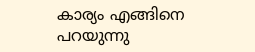കാര്യം എങ്ങിനെ പറയുന്നു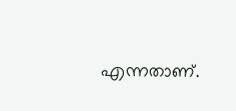എന്നതാണ്.